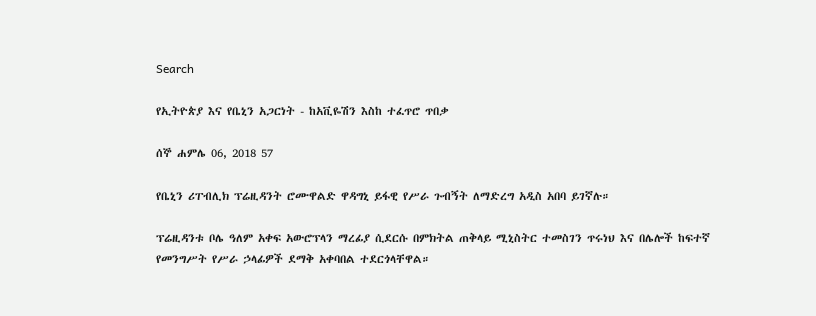Search

የኢትዮጵያ እና የቤኒን አጋርነት - ከአቪዬሽን እስከ ተፈጥሮ ጥበቃ

ሰኞ ሐምሌ 06, 2018 57

የቤኒን ሪፐብሊክ ፕሬዚዳንት ሮሙዋልድ ዋዳግኒ ይፋዊ የሥራ ጉብኝት ለማድረግ አዲስ አበባ ይገኛሉ።

ፕሬዚዳንቱ ቦሌ ዓለም አቀፍ አውሮፕላን ማረፊያ ሲደርሱ በምክትል ጠቅላይ ሚኒስትር ተመስገን ጥሩነህ እና በሌሎች ከፍተኛ የመንግሥት የሥራ ኃላፊዎች ደማቅ አቀባበል ተደርጎላቸዋል።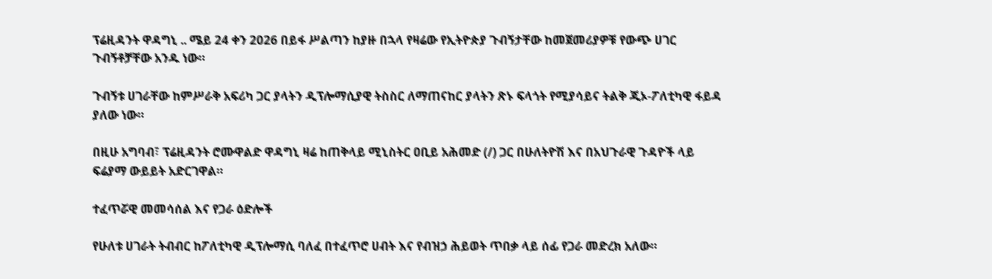ፕሬዚዳንት ዋዳግኒ .. ሜይ 24 ቀን 2026 በይፋ ሥልጣን ከያዙ በኋላ የዛሬው የኢትዮጵያ ጉብኝታቸው ከመጀመሪያዎቹ የውጭ ሀገር ጉብኝቶቻቸው አንዱ ነው።

ጉብኝቱ ሀገራቸው ከምሥራቅ አፍሪካ ጋር ያላትን ዲፕሎማሲያዊ ትስስር ለማጠናከር ያላትን ጽኑ ፍላጎት የሚያሳይና ትልቅ ጂኦ-ፖለቲካዊ ፋይዳ ያለው ነው።

በዚሁ አግባብ፣ ፕሬዚዳንት ሮሙዋልድ ዋዳግኒ ዛሬ ከጠቅላይ ሚኒስትር ዐቢይ አሕመድ (/) ጋር በሁለትዮሽ እና በአህጉራዊ ጉዳዮች ላይ ፍሬያማ ውይይት አድርገዋል።

ተፈጥሯዊ መመሳሰል እና የጋራ ዕድሎች

የሁለቱ ሀገራት ትብብር ከፖለቲካዊ ዲፕሎማሲ ባለፈ በተፈጥሮ ሀብት እና የብዝኃ ሕይወት ጥበቃ ላይ ሰፊ የጋራ መድረክ አለው።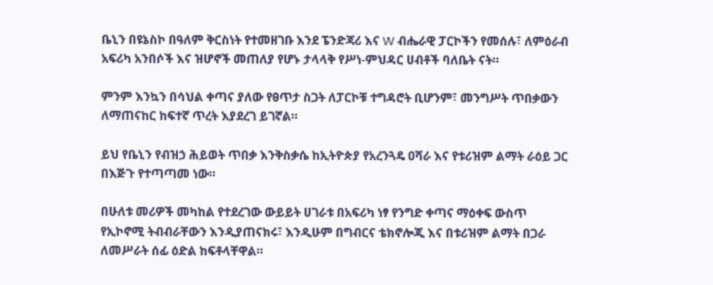ቤኒን በዩኔስኮ በዓለም ቅርስነት የተመዘገቡ እንደ ፔንድጃሪ እና W ብሔራዊ ፓርኮችን የመሰሉ፣ ለምዕራብ አፍሪካ አንበሶች እና ዝሆኖች መጠለያ የሆኑ ታላላቅ የሥነ-ምህዳር ሀብቶች ባለቤት ናት።

ምንም እንኳን በሳህል ቀጣና ያለው የፀጥታ ስጋት ለፓርኮቹ ተግዳሮት ቢሆንም፣ መንግሥት ጥበቃውን ለማጠናከር ከፍተኛ ጥረት እያደረገ ይገኛል።

ይህ የቤኒን የብዝኃ ሕይወት ጥበቃ እንቅስቃሴ ከኢትዮጵያ የአረንጓዴ ዐሻራ እና የቱሪዝም ልማት ራዕይ ጋር በእጅጉ የተጣጣመ ነው።

በሁለቱ መሪዎች መካከል የተደረገው ውይይት ሀገራቱ በአፍሪካ ነፃ የንግድ ቀጣና ማዕቀፍ ውስጥ የኢኮኖሚ ትብብራቸውን እንዲያጠናክሩ፣ እንዲሁም በግብርና ቴክኖሎጂ እና በቱሪዝም ልማት በጋራ ለመሥራት ሰፊ ዕድል ከፍቶላቸዋል።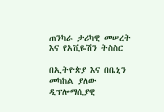ጠንካራ ታሪካዊ መሠረት እና የአቪዬሽን ትስስር

በኢትዮጵያ እና በቤኒን መካከል ያለው ዲፕሎማሲያዊ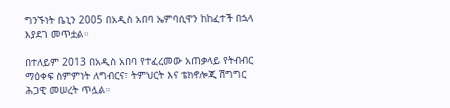ግንኙነት ቤኒን 2005 በአዲስ አበባ ኤምባሲዋን ከከፈተች በኋላ እያደገ መጥቷል።

በተለይም 2013 በአዲስ አበባ የተፈረመው አጠቃላይ የትብብር ማዕቀፍ ስምምነት ለግብርና፣ ትምህርት እና ቴክኖሎጂ ሽግግር ሕጋዊ መሠረት ጥሏል።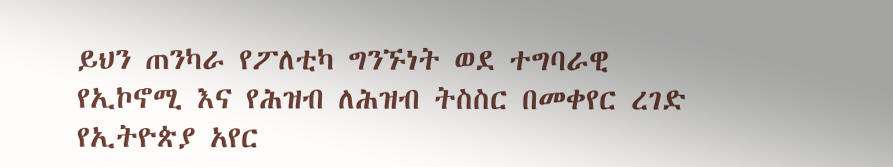ይህን ጠንካራ የፖለቲካ ግንኙነት ወደ ተግባራዊ የኢኮኖሚ እና የሕዝብ ለሕዝብ ትስስር በመቀየር ረገድ የኢትዮጵያ አየር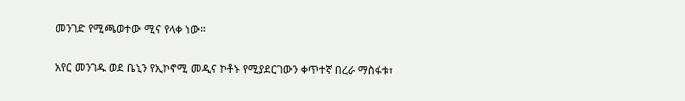መንገድ የሚጫወተው ሚና የላቀ ነው።

አየር መንገዱ ወደ ቤኒን የኢኮኖሚ መዲና ኮቶኑ የሚያደርገውን ቀጥተኛ በረራ ማስፋቱ፣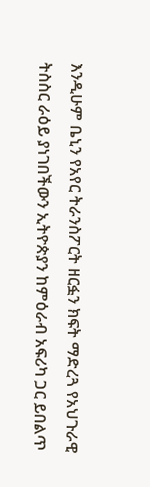እንዲሁም ቤኒን የአየር ትራንስፖርት ዘርፏን ክፍት ማድረጓ የአህጉራዊ ትስስር ራዕይ ያነገበችውን ኢትዮጵያን ከምዕራብ አፍሪካ ጋር ይበልጥ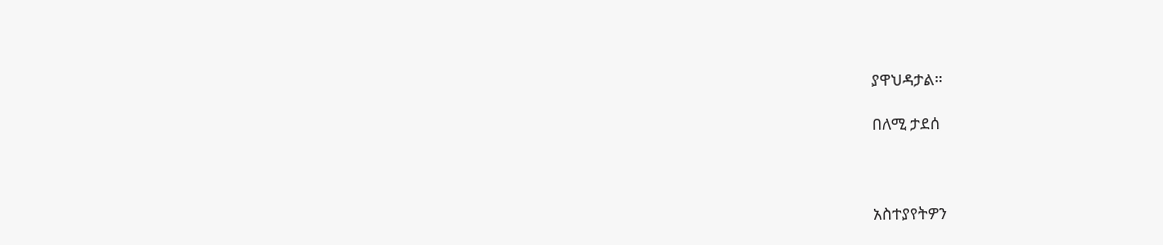ያዋህዳታል።

በለሚ ታደሰ



አስተያየትዎን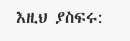እዚህ ያስፍሩ: